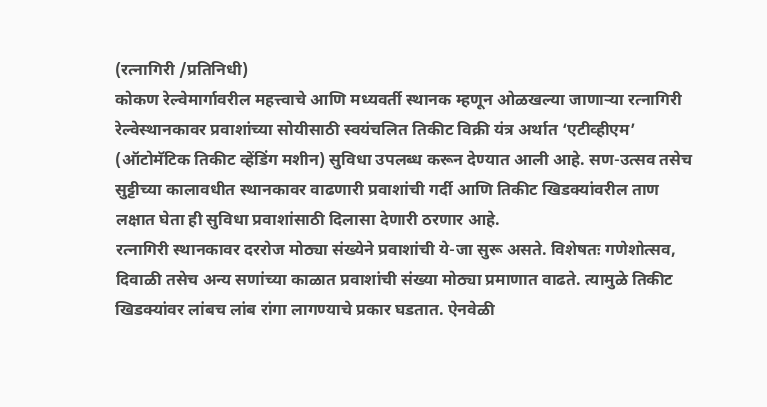(रत्नागिरी /प्रतिनिधी)
कोकण रेल्वेमार्गावरील महत्त्वाचे आणि मध्यवर्ती स्थानक म्हणून ओळखल्या जाणाऱ्या रत्नागिरी रेल्वेस्थानकावर प्रवाशांच्या सोयीसाठी स्वयंचलित तिकीट विक्री यंत्र अर्थात ‘एटीव्हीएम’ (ऑटोमॅटिक तिकीट व्हेंडिंग मशीन) सुविधा उपलब्ध करून देण्यात आली आहे. सण-उत्सव तसेच सुट्टीच्या कालावधीत स्थानकावर वाढणारी प्रवाशांची गर्दी आणि तिकीट खिडक्यांवरील ताण लक्षात घेता ही सुविधा प्रवाशांसाठी दिलासा देणारी ठरणार आहे.
रत्नागिरी स्थानकावर दररोज मोठ्या संख्येने प्रवाशांची ये-जा सुरू असते. विशेषतः गणेशोत्सव, दिवाळी तसेच अन्य सणांच्या काळात प्रवाशांची संख्या मोठ्या प्रमाणात वाढते. त्यामुळे तिकीट खिडक्यांवर लांबच लांब रांगा लागण्याचे प्रकार घडतात. ऐनवेळी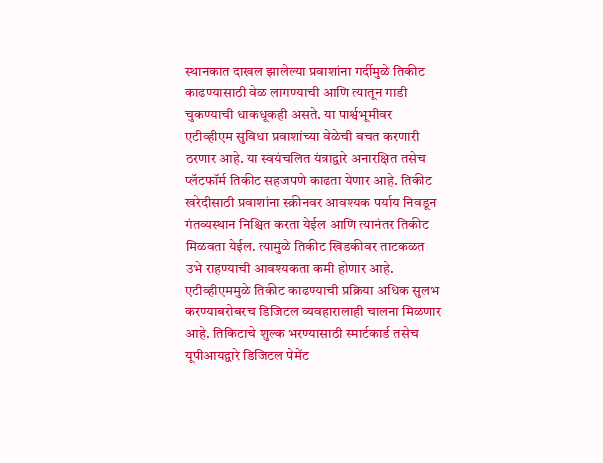स्थानकात दाखल झालेल्या प्रवाशांना गर्दीमुळे तिकीट काढण्यासाठी वेळ लागण्याची आणि त्यातून गाडी चुकण्याची धाकधूकही असते. या पार्श्वभूमीवर एटीव्हीएम सुविधा प्रवाशांच्या वेळेची बचत करणारी ठरणार आहे. या स्वयंचलित यंत्राद्वारे अनारक्षित तसेच प्लॅटफॉर्म तिकीट सहजपणे काढता येणार आहे. तिकीट खरेदीसाठी प्रवाशांना स्क्रीनवर आवश्यक पर्याय निवडून गंतव्यस्थान निश्चित करता येईल आणि त्यानंतर तिकीट मिळवता येईल. त्यामुळे तिकीट खिडकीवर ताटकळत उभे राहण्याची आवश्यकता कमी होणार आहे.
एटीव्हीएममुळे तिकीट काढण्याची प्रक्रिया अधिक सुलभ करण्याबरोबरच डिजिटल व्यवहारालाही चालना मिळणार आहे. तिकिटाचे शुल्क भरण्यासाठी स्मार्टकार्ड तसेच यूपीआयद्वारे डिजिटल पेमेंट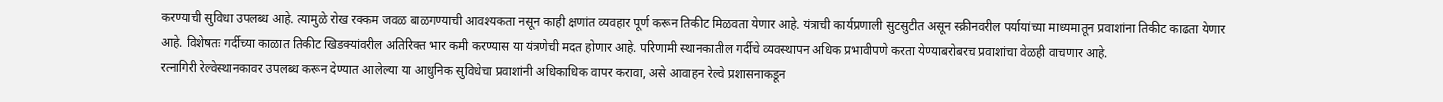करण्याची सुविधा उपलब्ध आहे. त्यामुळे रोख रक्कम जवळ बाळगण्याची आवश्यकता नसून काही क्षणांत व्यवहार पूर्ण करून तिकीट मिळवता येणार आहे. यंत्राची कार्यप्रणाली सुटसुटीत असून स्क्रीनवरील पर्यायांच्या माध्यमातून प्रवाशांना तिकीट काढता येणार आहे. विशेषतः गर्दीच्या काळात तिकीट खिडक्यांवरील अतिरिक्त भार कमी करण्यास या यंत्रणेची मदत होणार आहे. परिणामी स्थानकातील गर्दीचे व्यवस्थापन अधिक प्रभावीपणे करता येण्याबरोबरच प्रवाशांचा वेळही वाचणार आहे.
रत्नागिरी रेल्वेस्थानकावर उपलब्ध करून देण्यात आलेल्या या आधुनिक सुविधेचा प्रवाशांनी अधिकाधिक वापर करावा, असे आवाहन रेल्वे प्रशासनाकडून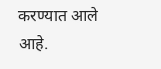करण्यात आले आहे.